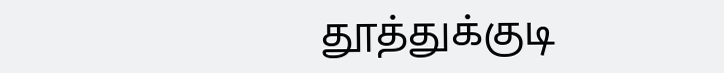தூத்துக்குடி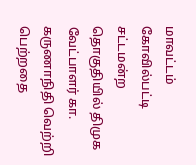மாவட்டம் கோவில்பட்டி சட்டமன்ற தொகுதியில் திமுக வேட்பாளர் கா. கருணாநிதி வெற்றி பெற்றதை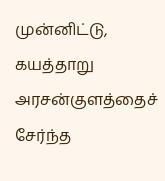முன்னிட்டு, கயத்தாறு அரசன்குளத்தைச் சேர்ந்த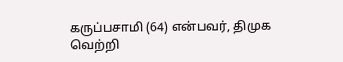கருப்பசாமி (64) என்பவர், திமுக வெற்றி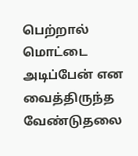பெற்றால் மொட்டை அடிப்பேன் என வைத்திருந்த வேண்டுதலை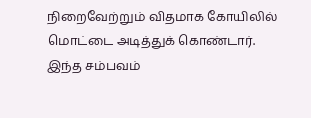நிறைவேற்றும் விதமாக கோயிலில் மொட்டை அடித்துக் கொண்டார். இந்த சம்பவம்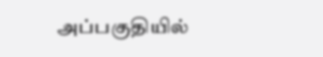அப்பகுதியில்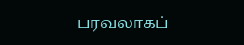பரவலாகப்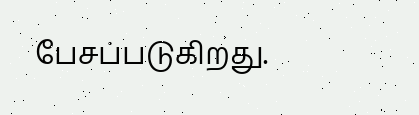பேசப்படுகிறது.